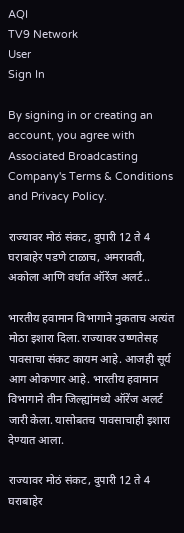AQI
TV9 Network
User
Sign In

By signing in or creating an account, you agree with Associated Broadcasting Company's Terms & Conditions and Privacy Policy.

राज्यावर मोठं संकट, दुपारी 12 ते 4 घराबाहेर पडणे टाळाच, अमरावती, अकोला आणि वर्धात ऑरेंज अलर्ट..

भारतीय हवामान विभागाने नुकताच अत्यंत मोठा इशारा दिला. राज्यावर उष्णतेसह पावसाचा संकट कायम आहे. आजही सूर्य आग ओकणार आहे. भारतीय हवामान विभागाने तीन जिल्ह्यांमध्ये ऑरेंज अलर्ट जारी केला. यासोबतच पावसाचाही इशारा देण्यात आला.

राज्यावर मोठं संकट, दुपारी 12 ते 4 घराबाहेर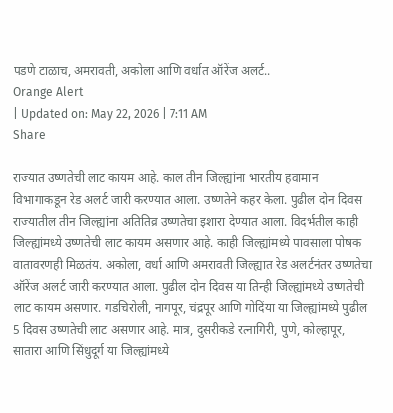पडणे टाळाच, अमरावती, अकोला आणि वर्धात ऑरेंज अलर्ट..
Orange Alert
| Updated on: May 22, 2026 | 7:11 AM
Share

राज्यात उष्णतेची लाट कायम आहे. काल तीन जिल्ह्यांना भारतीय हवामान विभागाकडून रेड अलर्ट जारी करण्यात आला. उष्णतेने कहर केला. पुढील दोन दिवस राज्यातील तीन जिल्ह्यांना अतितिव्र उष्णतेचा इशारा देण्यात आला. विदर्भतील काही जिल्ह्यांमध्ये उष्णतेची लाट कायम असणार आहे. काही जिल्ह्यांमध्ये पावसाला पोषक वातावरणही मिळतंय. अकोला, वर्धा आणि अमरावती जिल्ह्यात रेड अलर्टनंतर उष्णतेचा ऑरेंज अलर्ट जारी करण्यात आला. पुढील दोन दिवस या तिन्ही जिल्ह्यांमध्ये उष्णतेची लाट कायम असणार. गडचिरोली, नागपूर, चंद्रपूर आणि गोदिंया या जिल्ह्यांमध्ये पुढील 5 दिवस उष्णतेची लाट असणार आहे. मात्र, दुसरीकडे रत्नागिरी, पुणे, कोल्हापूर, सातारा आणि सिंधुदूर्ग या जिल्ह्यांमध्ये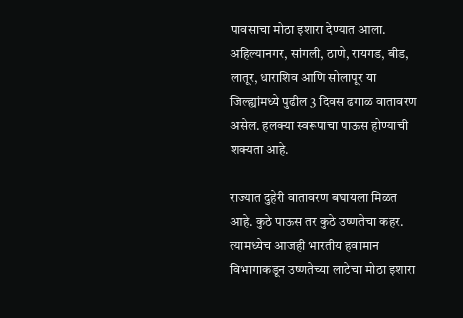पावसाचा मोठा इशारा देण्यात आला. अहिल्यानगर, सांगली, ठाणे, रायगड, बीड, लातूर, धाराशिव आणि सोलापूर या जिल्ह्यांमध्ये पुढील 3 दिवस ढगाळ वातावरण असेल. हलक्या स्वरूपाचा पाऊस होण्याची शक्यता आहे.

राज्यात दुहेरी वातावरण बघायला मिळत आहे. कुठे पाऊस तर कुठे उष्णतेचा कहर. त्यामध्येच आजही भारतीय हवामान विभागाकडून उष्णतेच्या लाटेचा मोठा इशारा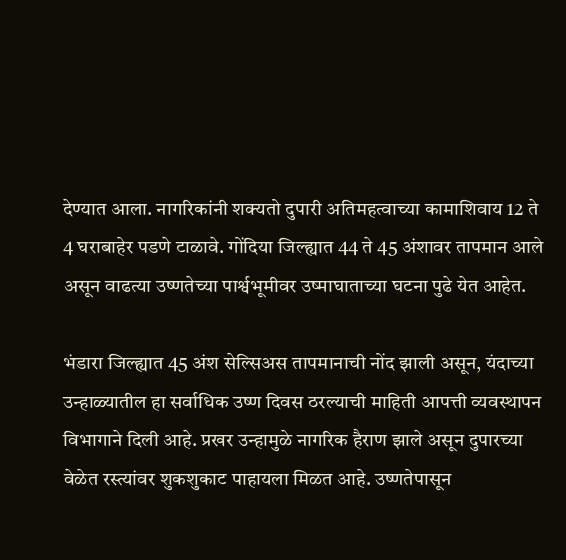देण्यात आला. नागरिकांनी शक्यतो दुपारी अतिमहत्वाच्या कामाशिवाय 12 ते 4 घराबाहेर पडणे टाळावे. गोंदिया जिल्ह्यात 44 ते 45 अंशावर तापमान आले असून वाढत्या उष्णतेच्या पार्श्वभूमीवर उष्माघाताच्या घटना पुढे येत आहेत.

भंडारा जिल्ह्यात 45 अंश सेल्सिअस तापमानाची नोंद झाली असून, यंदाच्या उन्हाळ्यातील हा सर्वाधिक उष्ण दिवस ठरल्याची माहिती आपत्ती व्यवस्थापन विभागाने दिली आहे. प्रखर उन्हामुळे नागरिक हैराण झाले असून दुपारच्या वेळेत रस्त्यांवर शुकशुकाट पाहायला मिळत आहे. उष्णतेपासून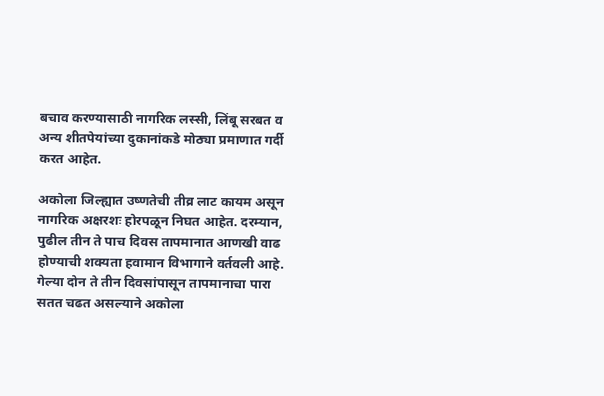बचाव करण्यासाठी नागरिक लस्सी, लिंबू सरबत व अन्य शीतपेयांच्या दुकानांकडे मोठ्या प्रमाणात गर्दी करत आहेत.

अकोला जिल्ह्यात उष्णतेची तीव्र लाट कायम असून नागरिक अक्षरशः होरपळून निघत आहेत. दरम्यान, पुढील तीन ते पाच दिवस तापमानात आणखी वाढ होण्याची शक्यता हवामान विभागाने वर्तवली आहे. गेल्या दोन ते तीन दिवसांपासून तापमानाचा पारा सतत चढत असल्याने अकोला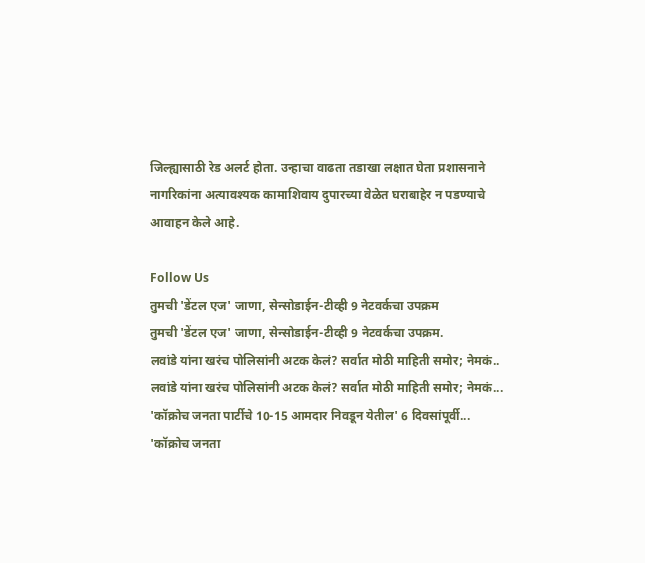जिल्ह्यासाठी रेड अलर्ट होता. उन्हाचा वाढता तडाखा लक्षात घेता प्रशासनाने नागरिकांना अत्यावश्यक कामाशिवाय दुपारच्या वेळेत घराबाहेर न पडण्याचे आवाहन केले आहे.

Follow Us
तुमची 'डेंटल एज' जाणा, सेन्सोडाईन-टीव्ही 9 नेटवर्कचा उपक्रम
तुमची 'डेंटल एज' जाणा, सेन्सोडाईन-टीव्ही 9 नेटवर्कचा उपक्रम.
लवांडे यांना खरंच पोलिसांनी अटक केलं? सर्वात मोठी माहिती समोर; नेमकं..
लवांडे यांना खरंच पोलिसांनी अटक केलं? सर्वात मोठी माहिती समोर; नेमकं...
'कॉक्रोच जनता पार्टीचे 10-15 आमदार निवडून येतील' 6 दिवसांपूर्वी...
'कॉक्रोच जनता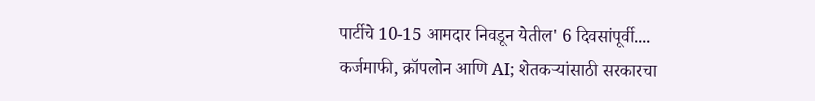पार्टीचे 10-15 आमदार निवडून येतील' 6 दिवसांपूर्वी....
कर्जमाफी, क्रॉपलोन आणि AI; शेतकऱ्यांसाठी सरकारचा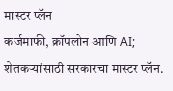मास्टर प्लॅन
कर्जमाफी, क्रॉपलोन आणि AI; शेतकऱ्यांसाठी सरकारचा मास्टर प्लॅन.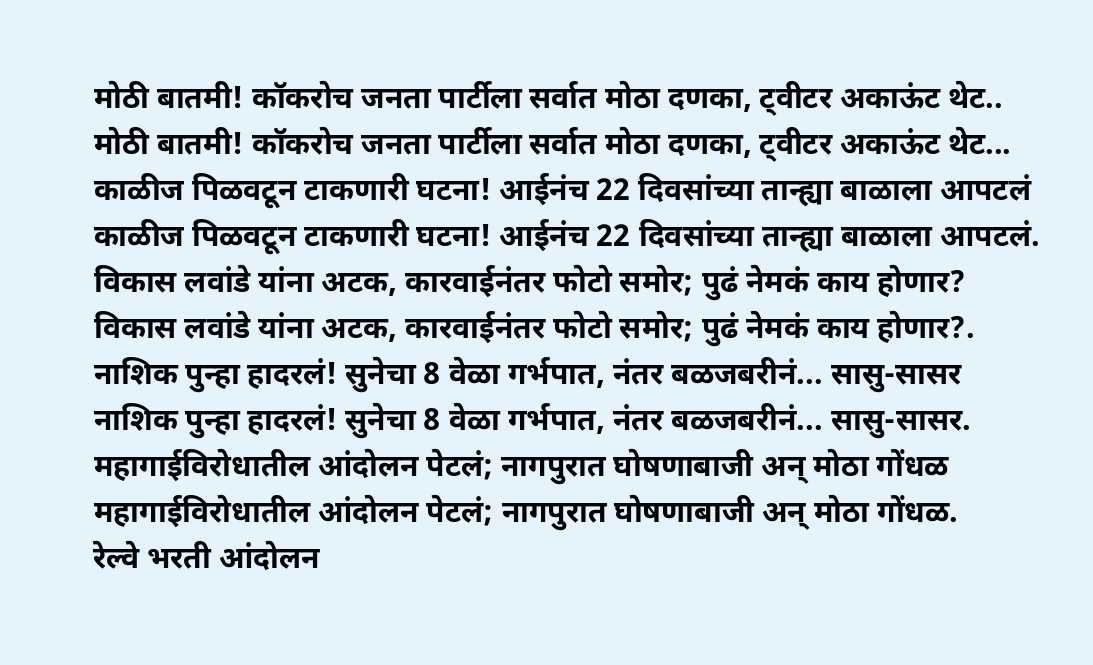मोठी बातमी! कॉकरोच जनता पार्टीला सर्वात मोठा दणका, ट्वीटर अकाऊंट थेट..
मोठी बातमी! कॉकरोच जनता पार्टीला सर्वात मोठा दणका, ट्वीटर अकाऊंट थेट...
काळीज पिळवटून टाकणारी घटना! आईनंच 22 दिवसांच्या तान्ह्या बाळाला आपटलं
काळीज पिळवटून टाकणारी घटना! आईनंच 22 दिवसांच्या तान्ह्या बाळाला आपटलं.
विकास लवांडे यांना अटक, कारवाईनंतर फोटो समोर; पुढं नेमकं काय होणार?
विकास लवांडे यांना अटक, कारवाईनंतर फोटो समोर; पुढं नेमकं काय होणार?.
नाशिक पुन्हा हादरलं! सुनेचा 8 वेळा गर्भपात, नंतर बळजबरीनं... सासु-सासर
नाशिक पुन्हा हादरलं! सुनेचा 8 वेळा गर्भपात, नंतर बळजबरीनं... सासु-सासर.
महागाईविरोधातील आंदोलन पेटलं; नागपुरात घोषणाबाजी अन् मोठा गोंधळ
महागाईविरोधातील आंदोलन पेटलं; नागपुरात घोषणाबाजी अन् मोठा गोंधळ.
रेल्वे भरती आंदोलन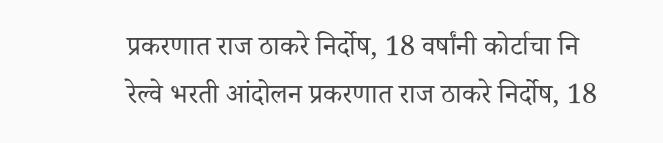प्रकरणात राज ठाकरे निर्दोष, 18 वर्षांनी कोर्टाचा नि
रेल्वे भरती आंदोलन प्रकरणात राज ठाकरे निर्दोष, 18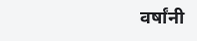वर्षांनी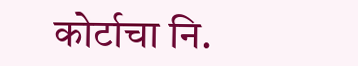कोर्टाचा नि.